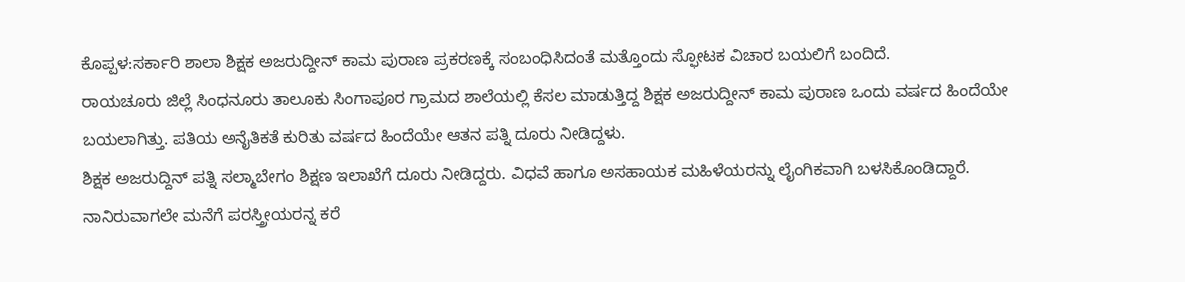ಕೊಪ್ಪಳ:ಸರ್ಕಾರಿ ಶಾಲಾ ಶಿಕ್ಷಕ ಅಜರುದ್ದೀನ್ ಕಾಮ ಪುರಾಣ ಪ್ರಕರಣಕ್ಕೆ ಸಂಬಂಧಿಸಿದಂತೆ ಮತ್ತೊಂದು ಸ್ಫೋಟಕ ವಿಚಾರ ಬಯಲಿಗೆ ಬಂದಿದೆ.
ರಾಯಚೂರು ಜಿಲ್ಲೆ ಸಿಂಧನೂರು ತಾಲೂಕು ಸಿಂಗಾಪೂರ ಗ್ರಾಮದ ಶಾಲೆಯಲ್ಲಿ ಕೆಸಲ ಮಾಡುತ್ತಿದ್ದ ಶಿಕ್ಷಕ ಅಜರುದ್ದೀನ್ ಕಾಮ ಪುರಾಣ ಒಂದು ವರ್ಷದ ಹಿಂದೆಯೇ ಬಯಲಾಗಿತ್ತು. ಪತಿಯ ಅನೈತಿಕತೆ ಕುರಿತು ವರ್ಷದ ಹಿಂದೆಯೇ ಆತನ ಪತ್ನಿ ದೂರು ನೀಡಿದ್ದಳು.
ಶಿಕ್ಷಕ ಅಜರುದ್ದಿನ್ ಪತ್ನಿ ಸಲ್ಮಾಬೇಗಂ ಶಿಕ್ಷಣ ಇಲಾಖೆಗೆ ದೂರು ನೀಡಿದ್ದರು. ವಿಧವೆ ಹಾಗೂ ಅಸಹಾಯಕ ಮಹಿಳೆಯರನ್ನು ಲೈಂಗಿಕವಾಗಿ ಬಳಸಿಕೊಂಡಿದ್ದಾರೆ. ನಾನಿರುವಾಗಲೇ ಮನೆಗೆ ಪರಸ್ತ್ರೀಯರನ್ನ ಕರೆ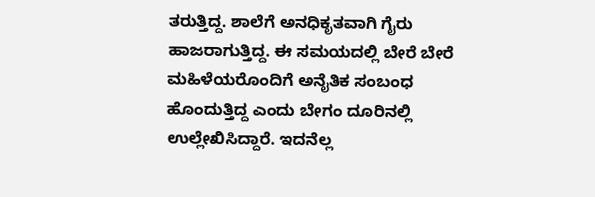ತರುತ್ತಿದ್ದ. ಶಾಲೆಗೆ ಅನಧಿಕೃತವಾಗಿ ಗೈರು ಹಾಜರಾಗುತ್ತಿದ್ದ. ಈ ಸಮಯದಲ್ಲಿ ಬೇರೆ ಬೇರೆ ಮಹಿಳೆಯರೊಂದಿಗೆ ಅನೈತಿಕ ಸಂಬಂಧ ಹೊಂದುತ್ತಿದ್ದ ಎಂದು ಬೇಗಂ ದೂರಿನಲ್ಲಿ ಉಲ್ಲೇಖಿಸಿದ್ದಾರೆ. ಇದನೆಲ್ಲ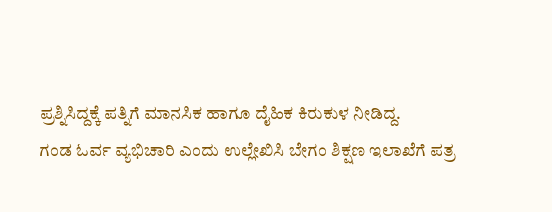ಪ್ರಶ್ನಿಸಿದ್ದಕ್ಕೆ ಪತ್ನಿಗೆ ಮಾನಸಿಕ ಹಾಗೂ ದೈಹಿಕ ಕಿರುಕುಳ ನೀಡಿದ್ದ.
ಗಂಡ ಓರ್ವ ವ್ಯಭಿಚಾರಿ ಎಂದು ಉಲ್ಲೇಖಿಸಿ ಬೇಗಂ ಶಿಕ್ಷಣ ಇಲಾಖೆಗೆ ಪತ್ರ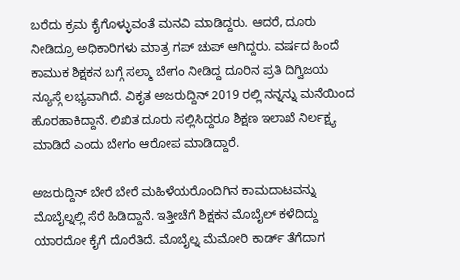ಬರೆದು ಕ್ರಮ ಕೈಗೊಳ್ಳುವಂತೆ ಮನವಿ ಮಾಡಿದ್ದರು. ಆದರೆ, ದೂರು ನೀಡಿದ್ರೂ ಅಧಿಕಾರಿಗಳು ಮಾತ್ರ ಗಪ್ ಚುಪ್ ಆಗಿದ್ದರು. ವರ್ಷದ ಹಿಂದೆ ಕಾಮುಕ ಶಿಕ್ಷಕನ ಬಗ್ಗೆ ಸಲ್ಮಾ ಬೇಗಂ ನೀಡಿದ್ದ ದೂರಿನ ಪ್ರತಿ ದಿಗ್ವಿಜಯ ನ್ಯೂಸ್ಗೆ ಲಭ್ಯವಾಗಿದೆ. ವಿಕೃತ ಅಜರುದ್ದಿನ್ 2019 ರಲ್ಲಿ ನನ್ನನ್ನು ಮನೆಯಿಂದ ಹೊರಹಾಕಿದ್ದಾನೆ. ಲಿಖಿತ ದೂರು ಸಲ್ಲಿಸಿದ್ದರೂ ಶಿಕ್ಷಣ ಇಲಾಖೆ ನಿರ್ಲಕ್ಷ್ಯ ಮಾಡಿದೆ ಎಂದು ಬೇಗಂ ಆರೋಪ ಮಾಡಿದ್ದಾರೆ.

ಅಜರುದ್ದಿನ್ ಬೇರೆ ಬೇರೆ ಮಹಿಳೆಯರೊಂದಿಗಿನ ಕಾಮದಾಟವನ್ನು ಮೊಬೈಲ್ನಲ್ಲಿ ಸೆರೆ ಹಿಡಿದ್ದಾನೆ. ಇತ್ತೀಚೆಗೆ ಶಿಕ್ಷಕನ ಮೊಬೈಲ್ ಕಳೆದಿದ್ದು ಯಾರದೋ ಕೈಗೆ ದೊರೆತಿದೆ. ಮೊಬೈಲ್ನ ಮೆಮೋರಿ ಕಾರ್ಡ್ ತೆಗೆದಾಗ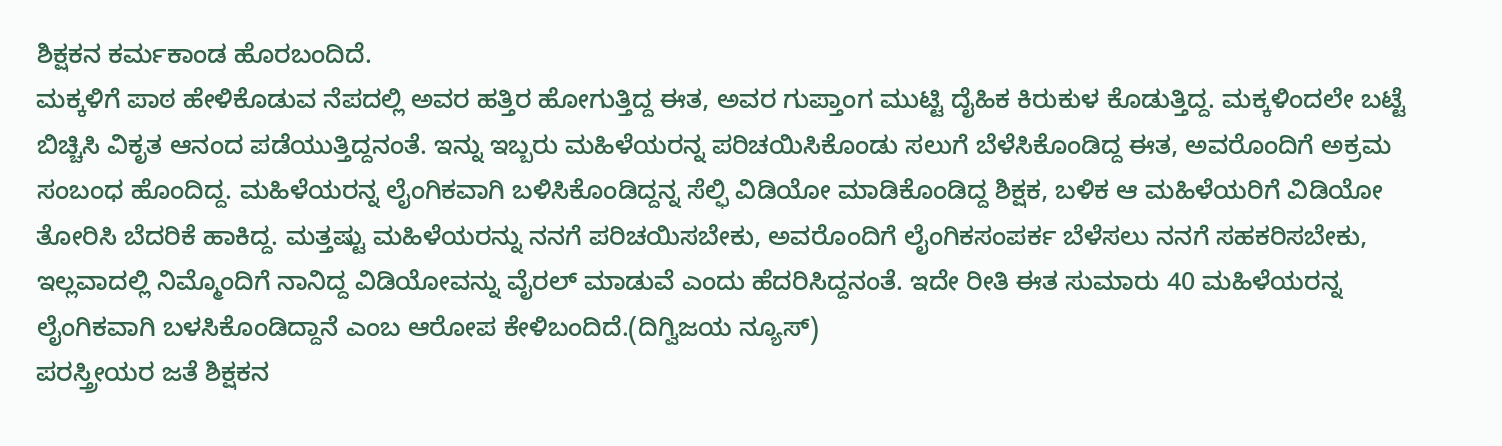ಶಿಕ್ಷಕನ ಕರ್ಮಕಾಂಡ ಹೊರಬಂದಿದೆ.
ಮಕ್ಕಳಿಗೆ ಪಾಠ ಹೇಳಿಕೊಡುವ ನೆಪದಲ್ಲಿ ಅವರ ಹತ್ತಿರ ಹೋಗುತ್ತಿದ್ದ ಈತ, ಅವರ ಗುಪ್ತಾಂಗ ಮುಟ್ಟಿ ದೈಹಿಕ ಕಿರುಕುಳ ಕೊಡುತ್ತಿದ್ದ. ಮಕ್ಕಳಿಂದಲೇ ಬಟ್ಟೆ ಬಿಚ್ಚಿಸಿ ವಿಕೃತ ಆನಂದ ಪಡೆಯುತ್ತಿದ್ದನಂತೆ. ಇನ್ನು ಇಬ್ಬರು ಮಹಿಳೆಯರನ್ನ ಪರಿಚಯಿಸಿಕೊಂಡು ಸಲುಗೆ ಬೆಳೆಸಿಕೊಂಡಿದ್ದ ಈತ, ಅವರೊಂದಿಗೆ ಅಕ್ರಮ ಸಂಬಂಧ ಹೊಂದಿದ್ದ. ಮಹಿಳೆಯರನ್ನ ಲೈಂಗಿಕವಾಗಿ ಬಳಿಸಿಕೊಂಡಿದ್ದನ್ನ ಸೆಲ್ಫಿ ವಿಡಿಯೋ ಮಾಡಿಕೊಂಡಿದ್ದ ಶಿಕ್ಷಕ, ಬಳಿಕ ಆ ಮಹಿಳೆಯರಿಗೆ ವಿಡಿಯೋ ತೋರಿಸಿ ಬೆದರಿಕೆ ಹಾಕಿದ್ದ. ಮತ್ತಷ್ಟು ಮಹಿಳೆಯರನ್ನು ನನಗೆ ಪರಿಚಯಿಸಬೇಕು, ಅವರೊಂದಿಗೆ ಲೈಂಗಿಕಸಂಪರ್ಕ ಬೆಳೆಸಲು ನನಗೆ ಸಹಕರಿಸಬೇಕು, ಇಲ್ಲವಾದಲ್ಲಿ ನಿಮ್ಮೊಂದಿಗೆ ನಾನಿದ್ದ ವಿಡಿಯೋವನ್ನು ವೈರಲ್ ಮಾಡುವೆ ಎಂದು ಹೆದರಿಸಿದ್ದನಂತೆ. ಇದೇ ರೀತಿ ಈತ ಸುಮಾರು 40 ಮಹಿಳೆಯರನ್ನ ಲೈಂಗಿಕವಾಗಿ ಬಳಸಿಕೊಂಡಿದ್ದಾನೆ ಎಂಬ ಆರೋಪ ಕೇಳಿಬಂದಿದೆ.(ದಿಗ್ವಿಜಯ ನ್ಯೂಸ್)
ಪರಸ್ತ್ರೀಯರ ಜತೆ ಶಿಕ್ಷಕನ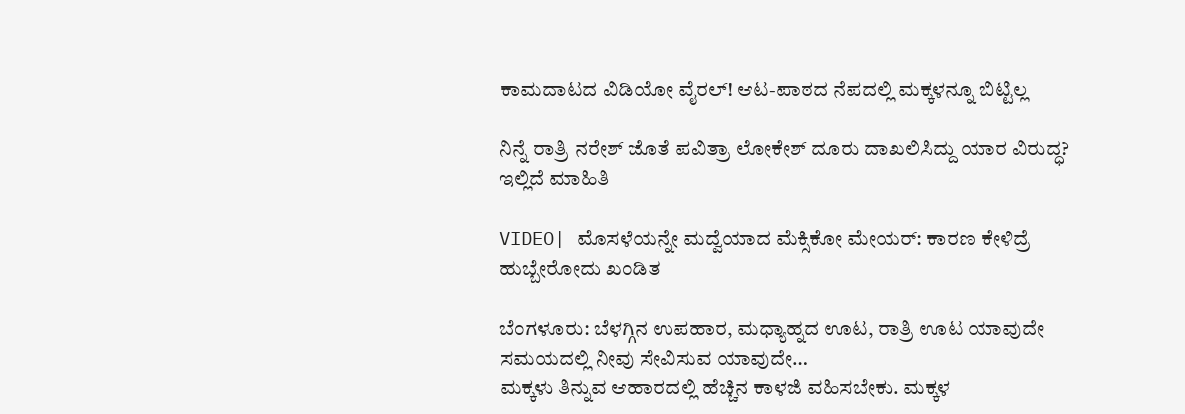ಕಾಮದಾಟದ ವಿಡಿಯೋ ವೈರಲ್! ಆಟ-ಪಾಠದ ನೆಪದಲ್ಲಿ ಮಕ್ಕಳನ್ನೂ ಬಿಟ್ಟಿಲ್ಲ

ನಿನ್ನೆ ರಾತ್ರಿ ನರೇಶ್ ಜೊತೆ ಪವಿತ್ರಾ ಲೋಕೇಶ್ ದೂರು ದಾಖಲಿಸಿದ್ದು ಯಾರ ವಿರುದ್ಧ? ಇಲ್ಲಿದೆ ಮಾಹಿತಿ

VIDEO| ಮೊಸಳೆಯನ್ನೇ ಮದ್ವೆಯಾದ ಮೆಕ್ಸಿಕೋ ಮೇಯರ್: ಕಾರಣ ಕೇಳಿದ್ರೆ ಹುಬ್ಬೇರೋದು ಖಂಡಿತ

ಬೆಂಗಳೂರು: ಬೆಳಗ್ಗಿನ ಉಪಹಾರ, ಮಧ್ಯಾಹ್ನದ ಊಟ, ರಾತ್ರಿ ಊಟ ಯಾವುದೇ ಸಮಯದಲ್ಲಿ ನೀವು ಸೇವಿಸುವ ಯಾವುದೇ…
ಮಕ್ಕಳು ತಿನ್ನುವ ಆಹಾರದಲ್ಲಿ ಹೆಚ್ಚಿನ ಕಾಳಜಿ ವಹಿಸಬೇಕು. ಮಕ್ಕಳ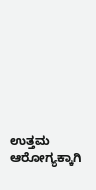ಉತ್ತಮ ಆರೋಗ್ಯಕ್ಕಾಗಿ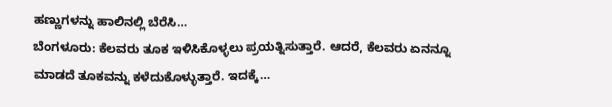ಹಣ್ಣುಗಳನ್ನು ಹಾಲಿನಲ್ಲಿ ಬೆರೆಸಿ…
ಬೆಂಗಳೂರು: ಕೆಲವರು ತೂಕ ಇಳಿಸಿಕೊಳ್ಳಲು ಪ್ರಯತ್ನಿಸುತ್ತಾರೆ. ಆದರೆ, ಕೆಲವರು ಏನನ್ನೂ ಮಾಡದೆ ತೂಕವನ್ನು ಕಳೆದುಕೊಳ್ಳುತ್ತಾರೆ. ಇದಕ್ಕೆ…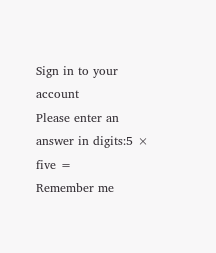Sign in to your account
Please enter an answer in digits:5 × five =
Remember me